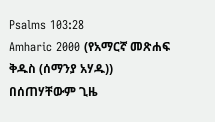Psalms 103:28
Amharic 2000 (የአማርኛ መጽሐፍ ቅዱስ (ሰማንያ አሃዱ))
በሰጠሃቸውም ጊዜ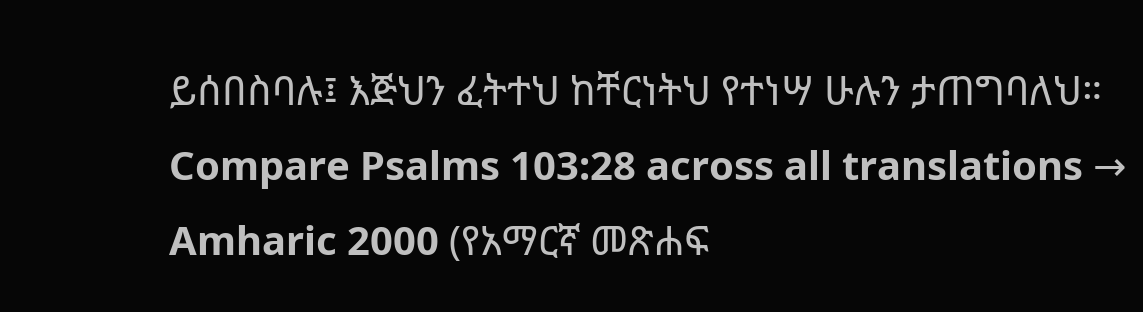ይሰበስባሉ፤ እጅህን ፈትተህ ከቸርነትህ የተነሣ ሁሉን ታጠግባለህ።
Compare Psalms 103:28 across all translations →
Amharic 2000 (የአማርኛ መጽሐፍ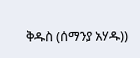ቅዱስ (ሰማንያ አሃዱ))